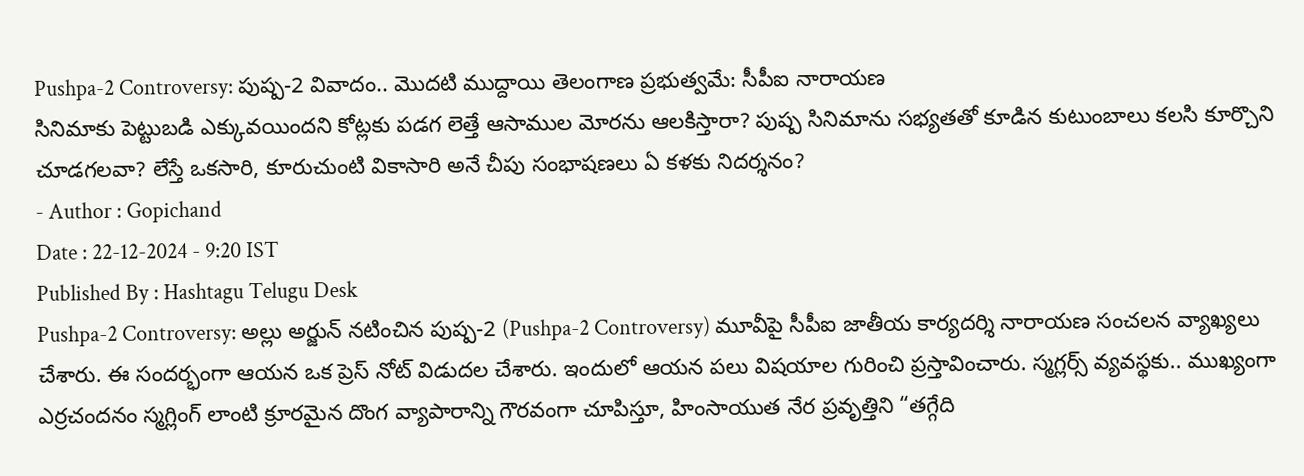Pushpa-2 Controversy: పుష్ప-2 వివాదం.. మొదటి ముద్దాయి తెలంగాణ ప్రభుత్వమే: సీపీఐ నారాయణ
సినిమాకు పెట్టుబడి ఎక్కువయిందని కోట్లకు పడగ లెత్తే ఆసాముల మోరను ఆలకిస్తారా? పుష్ప సినిమాను సభ్యతతో కూడిన కుటుంబాలు కలసి కూర్చొని చూడగలవా? లేస్తే ఒకసారి, కూరుచుంటి వికాసారి అనే చీపు సంభాషణలు ఏ కళకు నిదర్శనం?
- Author : Gopichand
Date : 22-12-2024 - 9:20 IST
Published By : Hashtagu Telugu Desk
Pushpa-2 Controversy: అల్లు అర్జున్ నటించిన పుష్ప-2 (Pushpa-2 Controversy) మూవీపై సీపీఐ జాతీయ కార్యదర్శి నారాయణ సంచలన వ్యాఖ్యలు చేశారు. ఈ సందర్భంగా ఆయన ఒక ప్రెస్ నోట్ విడుదల చేశారు. ఇందులో ఆయన పలు విషయాల గురించి ప్రస్తావించారు. స్మగ్లర్స్ వ్యవస్థకు.. ముఖ్యంగా ఎర్రచందనం స్మగ్లింగ్ లాంటి క్రూరమైన దొంగ వ్యాపారాన్ని గౌరవంగా చూపిస్తూ, హింసాయుత నేర ప్రవృత్తిని “తగ్గేది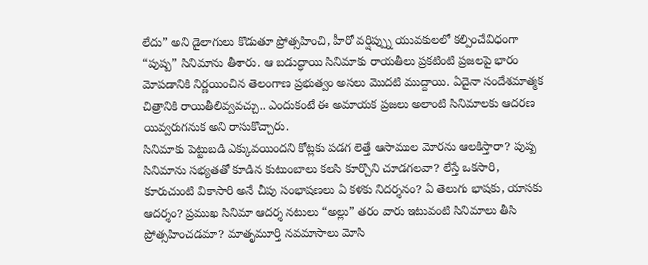లేదు” అని డైలాగులు కొడుతూ ప్రోత్సహించి, హీరో వర్షిప్ప్ను యువకులలో కల్పించేవిధంగా “పుష్ప” సినిమాను తీశారు. ఆ బడుద్ధాయి సినిమాకు రాయతీలు ప్రకటింటి ప్రజలపై భారం మోపడానికి నిర్ణయించిన తెలంగాణ ప్రభుత్వం అసలు మొదటి ముద్దాయి. ఏదైనా సందేశమాత్మక చిత్రానికి రాయితీలివ్వవచ్చు.. ఎందుకంటే ఈ అమాయక ప్రజలు అలాంటి సినిమాలకు ఆదరణ యివ్వరుగనుక అని రాసుకొచ్చారు.
సినిమాకు పెట్టుబడి ఎక్కువయిందని కోట్లకు పడగ లెత్తే ఆసాముల మోరను ఆలకిస్తారా? పుష్ప సినిమాను సభ్యతతో కూడిన కుటుంబాలు కలసి కూర్చొని చూడగలవా? లేస్తే ఒకసారి, కూరుచుంటి వికాసారి అనే చీపు సంభాషణలు ఏ కళకు నిదర్శనం? ఏ తెలుగు భాషకు, యాసకు ఆదర్శం? ప్రముఖ సినిమా ఆదర్శ నటులు “అల్లు” తరం వారు ఇటువంటి సినిమాలు తీసి ప్రోత్సహించడమా? మాతృమూర్తి నవమాసాలు మోసి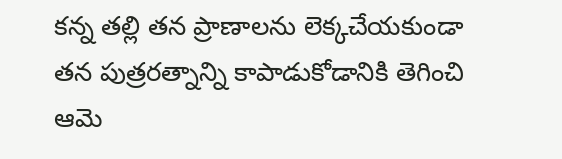కన్న తల్లి తన ప్రాణాలను లెక్కచేయకుండా తన పుత్రరత్నాన్ని కాపాడుకోడానికి తెగించి ఆమె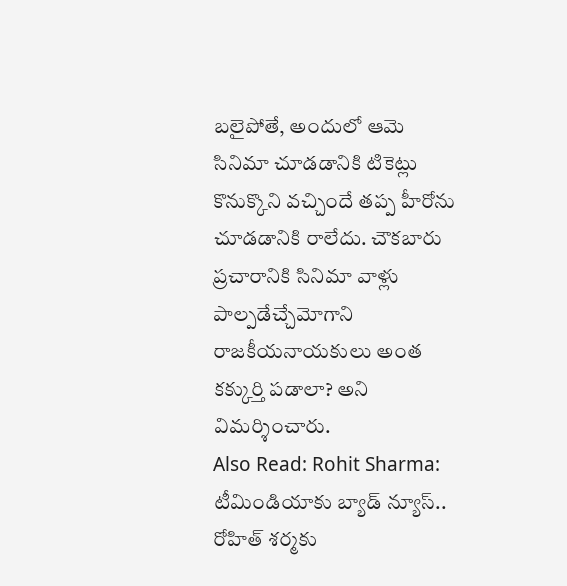బలైపోతే, అందులో ఆమె సినిమా చూడడానికి టికెట్లు కొనుక్కొని వచ్చిందే తప్ప హీరోను చూడడానికి రాలేదు. చౌకబారు ప్రచారానికి సినిమా వాళ్లు పాల్పడేచ్చేమోగాని రాజకీయనాయకులు అంత కక్కుర్తి పడాలా? అని విమర్శించారు.
Also Read: Rohit Sharma: టీమిండియాకు బ్యాడ్ న్యూస్.. రోహిత్ శర్మకు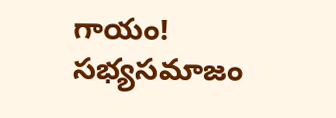గాయం!
సభ్యసమాజం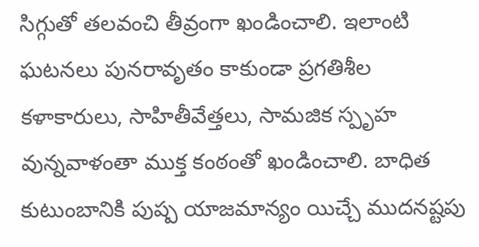సిగ్గుతో తలవంచి తీవ్రంగా ఖండించాలి. ఇలాంటి ఘటనలు పునరావృతం కాకుండా ప్రగతిశీల కళాకారులు, సాహితీవేత్తలు, సామజిక స్పృహ వున్నవాళంతా ముక్త కంఠంతో ఖండించాలి. బాధిత కుటుంబానికి పుష్ప యాజమాన్యం యిచ్చే ముదనష్టపు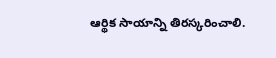ఆర్థిక సాయాన్ని తిరస్కరించాలి.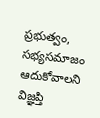ప్రభుత్వం, సభ్యసమాజం ఆదుకోవాలని విజ్ఞప్తి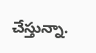చేస్తున్నా.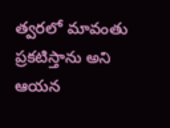త్వరలో మావంతు ప్రకటిస్తాను అని ఆయన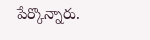పేర్కొన్నారు.